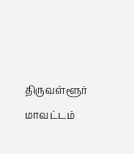திருவள்ளூர் மாவட்டம்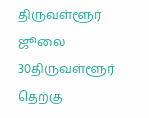திருவள்ளூர் ஜூலை 30திருவள்ளூர் தெற்கு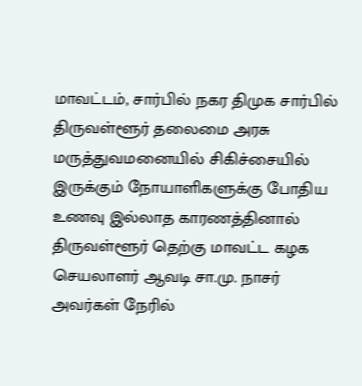மாவட்டம், சார்பில் நகர திமுக சார்பில் திருவள்ளூர் தலைமை அரசு மருத்துவமனையில் சிகிச்சையில் இருக்கும் நோயாளிகளுக்கு போதிய உணவு இல்லாத காரணத்தினால் திருவள்ளூர் தெற்கு மாவட்ட கழக செயலாளர் ஆவடி சா.மு. நாசர் அவர்கள் நேரில்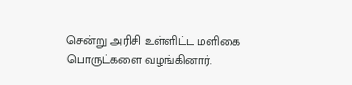சென்று அரிசி உள்ளிட்ட மளிகை பொருட்களை வழங்கினார்.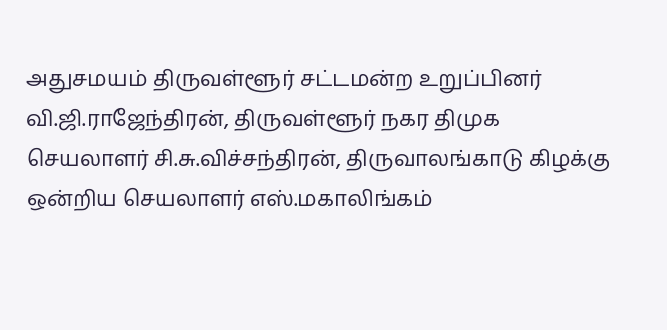அதுசமயம் திருவள்ளூர் சட்டமன்ற உறுப்பினர் வி.ஜி.ராஜேந்திரன், திருவள்ளூர் நகர திமுக செயலாளர் சி.சு.விச்சந்திரன், திருவாலங்காடு கிழக்கு ஒன்றிய செயலாளர் எஸ்.மகாலிங்கம்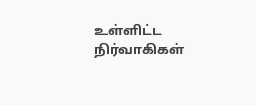உள்ளிட்ட நிர்வாகிகள்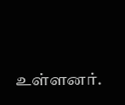உள்ளனர்.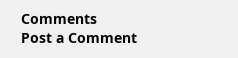Comments
Post a Comment